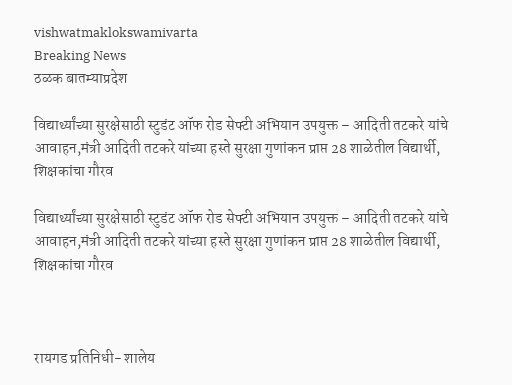vishwatmaklokswamivarta
Breaking News
ठळक बातम्याप्रदेश

विद्यार्थ्यांच्या सुरक्षेसाठी स्टुडंट ऑफ रोड सेफ्टी अभियान उपयुक्त – आदिती तटकरे यांचे आवाहन,मंत्री आदिती तटकरे यांच्या हस्ते सुरक्षा गुणांकन प्राप्त 28 शाळेतील विद्यार्थी, शिक्षकांचा गौरव

विद्यार्थ्यांच्या सुरक्षेसाठी स्टुडंट ऑफ रोड सेफ्टी अभियान उपयुक्त – आदिती तटकरे यांचे आवाहन,मंत्री आदिती तटकरे यांच्या हस्ते सुरक्षा गुणांकन प्राप्त 28 शाळेतील विद्यार्थी, शिक्षकांचा गौरव



रायगड प्रतिनिधी- शालेय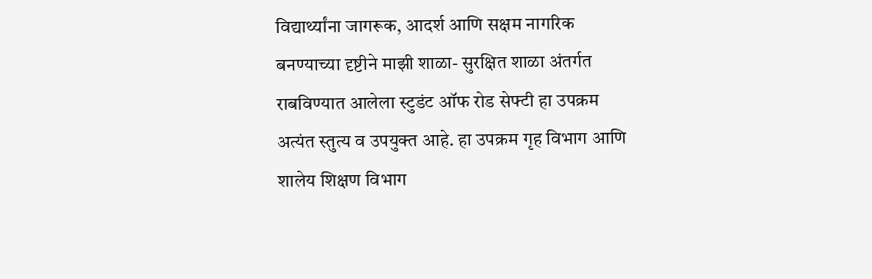विद्यार्थ्यांना जागरूक, आदर्श आणि सक्षम नागरिक बनण्याच्या दृष्टीने माझी शाळा- सुरक्षित शाळा अंतर्गत राबविण्यात आलेला स्टुडंट ऑफ रोड सेफ्टी हा उपक्रम अत्यंत स्तुत्य व उपयुक्त आहे. हा उपक्रम गृह विभाग आणि शालेय शिक्षण विभाग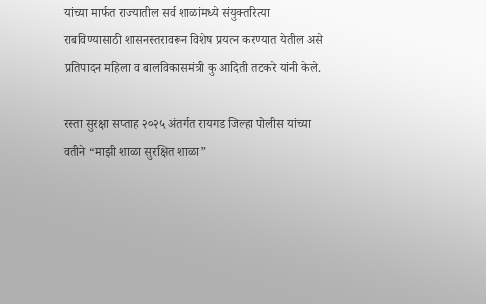यांच्या मार्फत राज्यातील सर्व शाळांमध्ये संयुक्तरित्या राबविण्यासाठी शासनस्तरावरून विशेष प्रयत्न करण्यात येतील असे प्रतिपादन महिला व बालविकासमंत्री कु आदिती तटकरे यांनी केले.

रस्ता सुरक्षा सप्ताह २०२५ अंतर्गत रायगड जिल्हा पोलीस यांच्या वतीने “माझी शाळा सुरक्षित शाळा”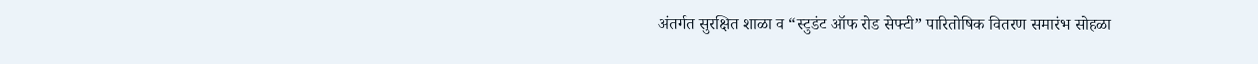अंतर्गत सुरक्षित शाळा व “स्टुडंट ऑफ रोड सेफ्टी” पारितोषिक वितरण समारंभ सोहळा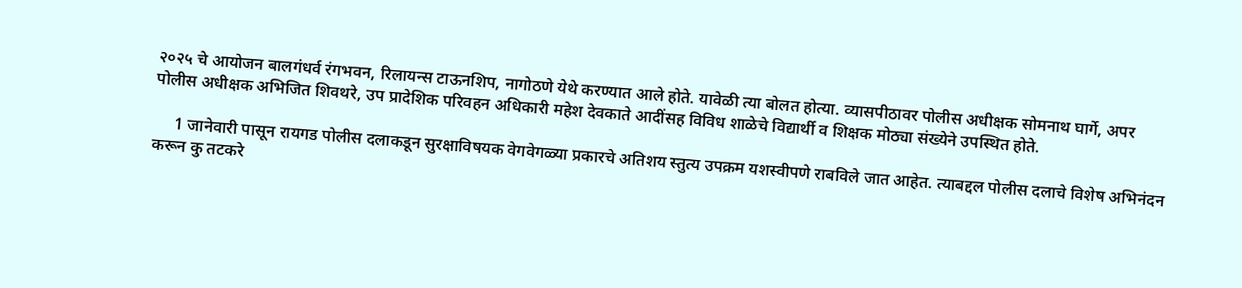२०२५ चे आयोजन बालगंधर्व रंगभवन, रिलायन्स टाऊनशिप, नागोठणे येथे करण्यात आले होते. यावेळी त्या बोलत होत्या. व्यासपीठावर पोलीस अधीक्षक सोमनाथ घार्गे, अपर पोलीस अधीक्षक अभिजित शिवथरे, उप प्रादेशिक परिवहन अधिकारी महेश देवकाते आदींसह विविध शाळेचे विद्यार्थी व शिक्षक मोठ्या संख्येने उपस्थित होते.

     1 जानेवारी पासून रायगड पोलीस दलाकडून सुरक्षाविषयक वेगवेगळ्या प्रकारचे अतिशय स्तुत्य उपक्रम यशस्वीपणे राबविले जात आहेत. त्याबद्दल पोलीस दलाचे विशेष अभिनंदन करून कु तटकरे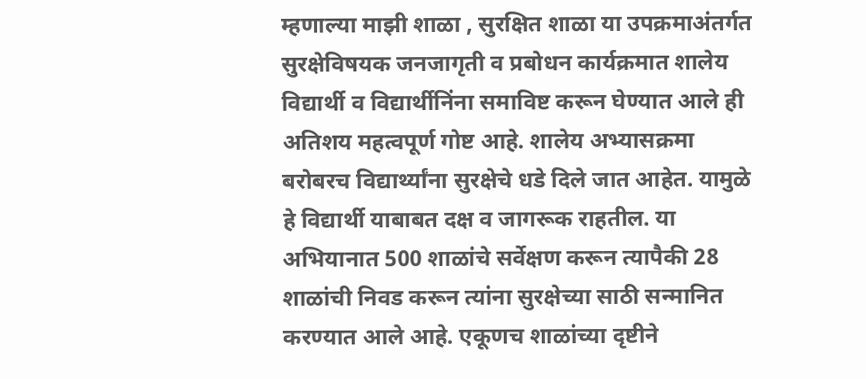म्हणाल्या माझी शाळा , सुरक्षित शाळा या उपक्रमाअंतर्गत सुरक्षेविषयक जनजागृती व प्रबोधन कार्यक्रमात शालेय विद्यार्थी व विद्यार्थीनिंना समाविष्ट करून घेण्यात आले ही अतिशय महत्वपूर्ण गोष्ट आहे. शालेय अभ्यासक्रमा बरोबरच विद्यार्थ्यांना सुरक्षेचे धडे दिले जात आहेत. यामुळे हे विद्यार्थी याबाबत दक्ष व जागरूक राहतील. या अभियानात 500 शाळांचे सर्वेक्षण करून त्यापैकी 28 शाळांची निवड करून त्यांना सुरक्षेच्या साठी सन्मानित करण्यात आले आहे. एकूणच शाळांच्या दृष्टीने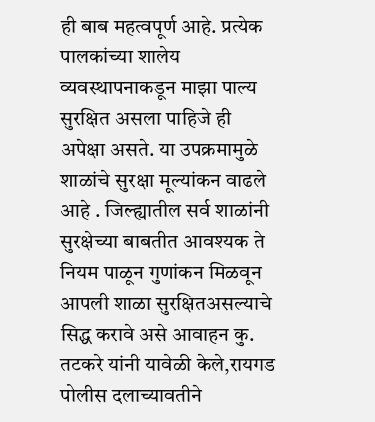ही बाब महत्वपूर्ण आहे. प्रत्येक पालकांच्या शालेय व्यवस्थापनाकडून माझा पाल्य सुरक्षित असला पाहिजे ही अपेक्षा असते. या उपक्रमामुळे शाळांचे सुरक्षा मूल्यांकन वाढले आहे . जिल्ह्यातील सर्व शाळांनी सुरक्षेच्या बाबतीत आवश्यक ते नियम पाळून गुणांकन मिळवून आपली शाळा सुरक्षितअसल्याचे सिद्ध करावे असे आवाहन कु. तटकरे यांनी यावेळी केले,रायगड पोलीस दलाच्यावतीने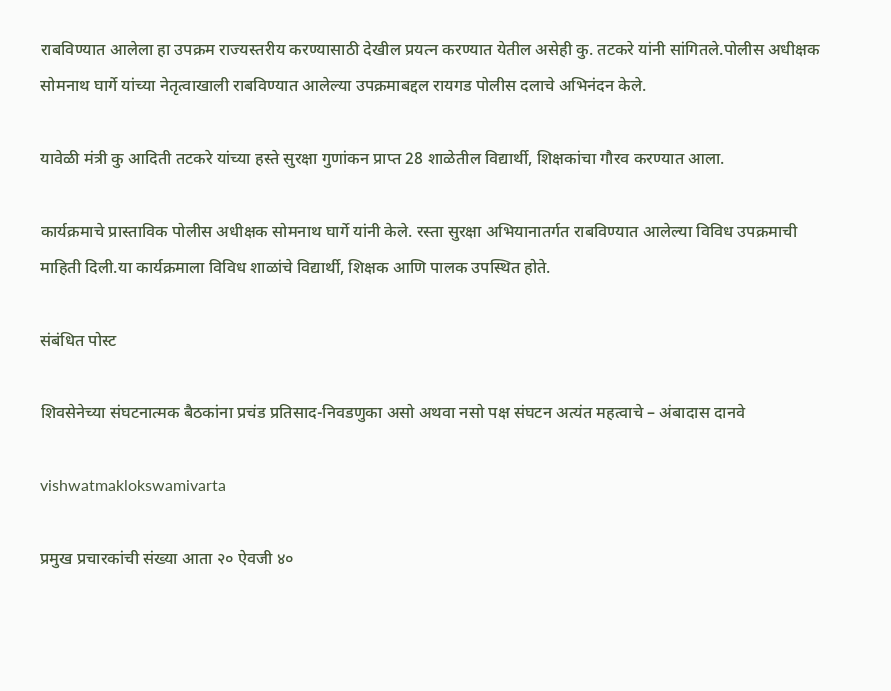राबविण्यात आलेला हा उपक्रम राज्यस्तरीय करण्यासाठी देखील प्रयत्न करण्यात येतील असेही कु. तटकरे यांनी सांगितले.पोलीस अधीक्षक सोमनाथ घार्गे यांच्या नेतृत्वाखाली राबविण्यात आलेल्या उपक्रमाबद्दल रायगड पोलीस दलाचे अभिनंदन केले.

यावेळी मंत्री कु आदिती तटकरे यांच्या हस्ते सुरक्षा गुणांकन प्राप्त 28 शाळेतील विद्यार्थी, शिक्षकांचा गौरव करण्यात आला.

कार्यक्रमाचे प्रास्ताविक पोलीस अधीक्षक सोमनाथ घार्गे यांनी केले. रस्ता सुरक्षा अभियानातर्गत राबविण्यात आलेल्या विविध उपक्रमाची माहिती दिली.या कार्यक्रमाला विविध शाळांचे विद्यार्थी, शिक्षक आणि पालक उपस्थित होते.

संबंधित पोस्ट

शिवसेनेच्या संघटनात्मक बैठकांना प्रचंड प्रतिसाद-निवडणुका असो अथवा नसो पक्ष संघटन अत्यंत महत्वाचे – अंबादास दानवे

vishwatmaklokswamivarta

प्रमुख प्रचारकांची संख्या आता २० ऐवजी ४०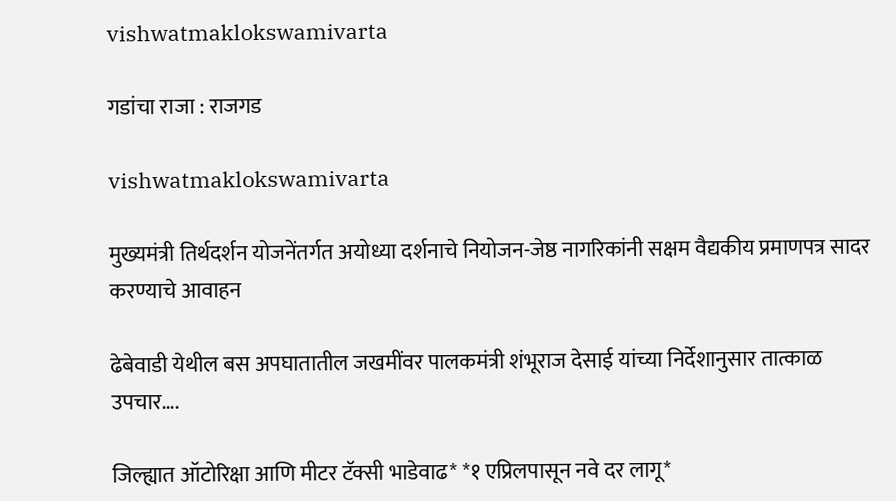vishwatmaklokswamivarta

गडांचा राजा : राजगड

vishwatmaklokswamivarta

मुख्यमंत्री तिर्थदर्शन योजनेंतर्गत अयोध्या दर्शनाचे नियोजन-जेष्ठ नागरिकांनी सक्षम वैद्यकीय प्रमाणपत्र सादर करण्याचे आवाहन

ढेबेवाडी येथील बस अपघातातील जखमींवर पालकमंत्री शंभूराज देसाई यांच्या निर्देशानुसार तात्काळ उपचार….

जिल्ह्यात ऑटोरिक्षा आणि मीटर टॅक्सी भाडेवाढ* *१ एप्रिलपासून नवे दर लागू*